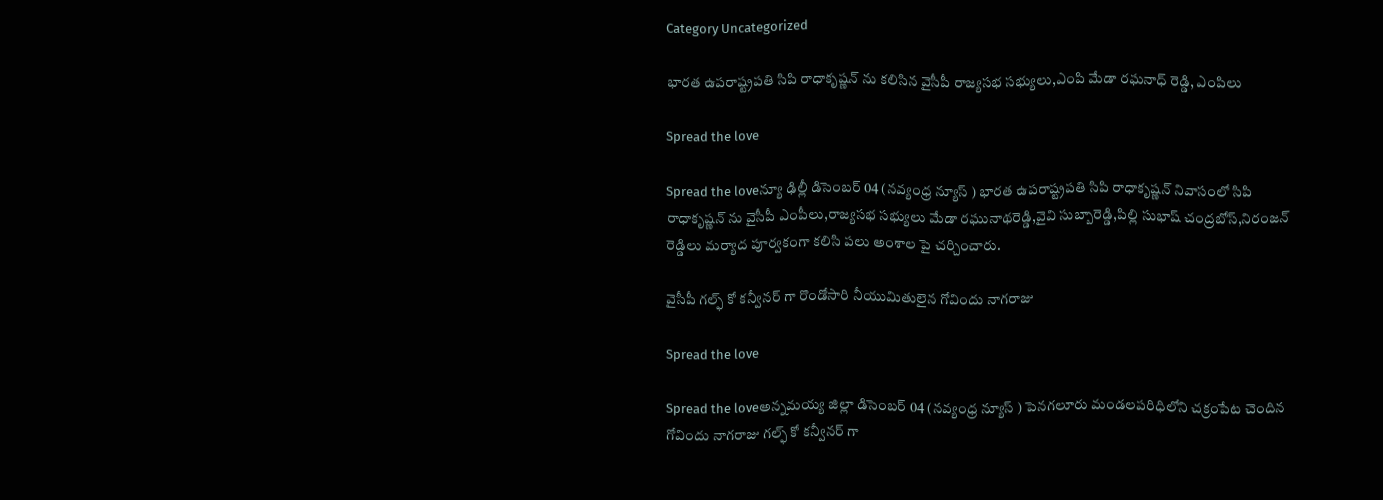Category Uncategorized

భారత ఉపరాష్ట్రపతి సిపి రాధాకృష్ణన్ ను కలిసిన వైసీపీ రాజ్యసభ సభ్యులు,ఎంపి మేడా రఘనాధ్ రెడ్డి, ఎంపిలు

Spread the love

Spread the loveన్యూ ఢిల్లీ డిసెంబర్ 04 (నవ్యంధ్ర న్యూస్ ) భారత ఉపరాష్ట్రపతి సిపి రాధాకృష్ణన్ నివాసంలో సిపి రాధాకృష్ణన్ ను వైసీపీ ఎంపీలు,రాజ్యసభ సభ్యులు మేడా రఘునాథరెడ్డి,వైవి సుబ్బారెడ్డి,పిల్లి సుభాష్ చంద్రబోస్,నిరంజన్ రెడ్డిలు మర్యాద పూర్వకంగా కలిసి పలు అంశాల పై చర్చించారు.

వైసీపీ గల్ఫ్ కో కన్వీనర్ గా రొండోసారి నీయుమితులైన గోవిందు నాగరాజు

Spread the love

Spread the loveఅన్నమయ్య జిల్లా డిసెంబర్ 04 (నవ్యంధ్ర న్యూస్ ) పెనగలూరు మండలపరిధిలోని చక్రంపేట చెందిన గోవిందు నాగరాజు గల్ఫ్ కో కన్వీనర్ గా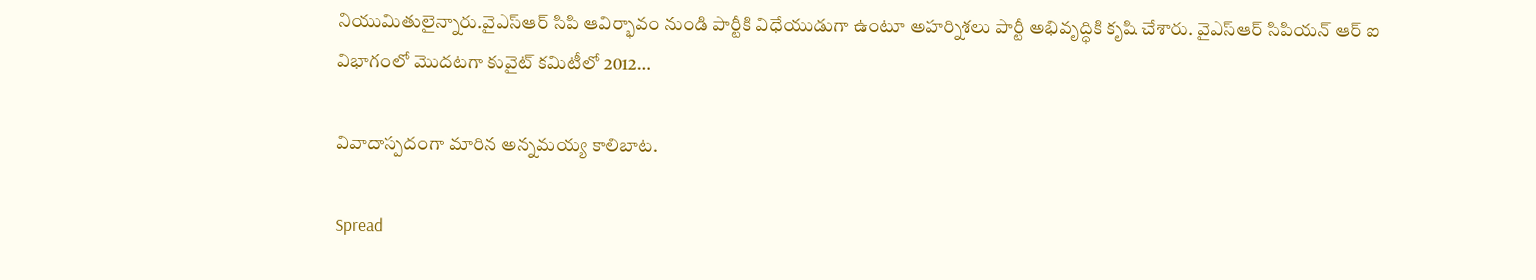నియుమితులైన్నారు.వైఎస్ఆర్ సిపి ఆవిర్భావం నుండి పార్టీకి విధేయుడుగా ఉంటూ అహర్నిశలు పార్టీ అభివృద్ధికి కృషి చేశారు. వైఎస్ఆర్ సిపియన్ ఆర్ ఐ విభాగంలో మొదటగా కువైట్ కమిటీలో 2012…

వివాదాస్పదంగా మారిన అన్నమయ్య కాలిబాట.

Spread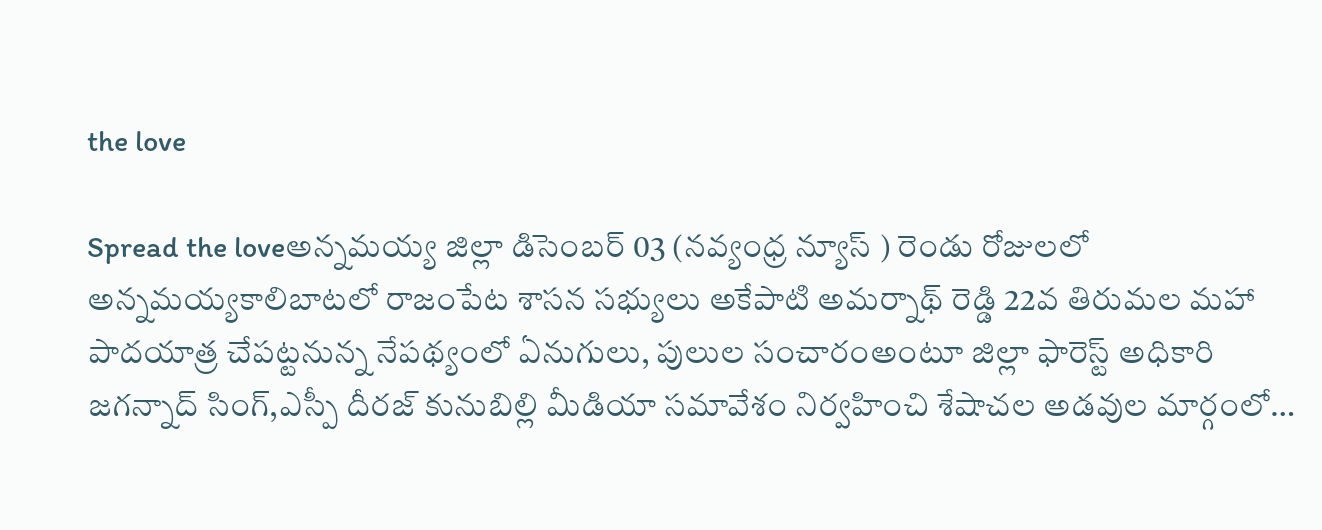the love

Spread the loveఅన్నమయ్య జిల్లా డిసెంబర్ 03 (నవ్యంధ్ర న్యూస్ ) రెండు రోజులలో అన్నమయ్యకాలిబాటలో రాజంపేట శాసన సభ్యులు అకేపాటి అమర్నాథ్ రెడ్డి 22వ తిరుమల మహా పాదయాత్ర చేపట్టనున్న నేపథ్యంలో ఏనుగులు, పులుల సంచారంఅంటూ జిల్లా ఫారెస్ట్ అధికారి జగన్నాద్ సింగ్,ఎస్పీ దీరజ్ కునుబిల్లి మీడియా సమావేశం నిర్వహించి శేషాచల అడవుల మార్గంలో…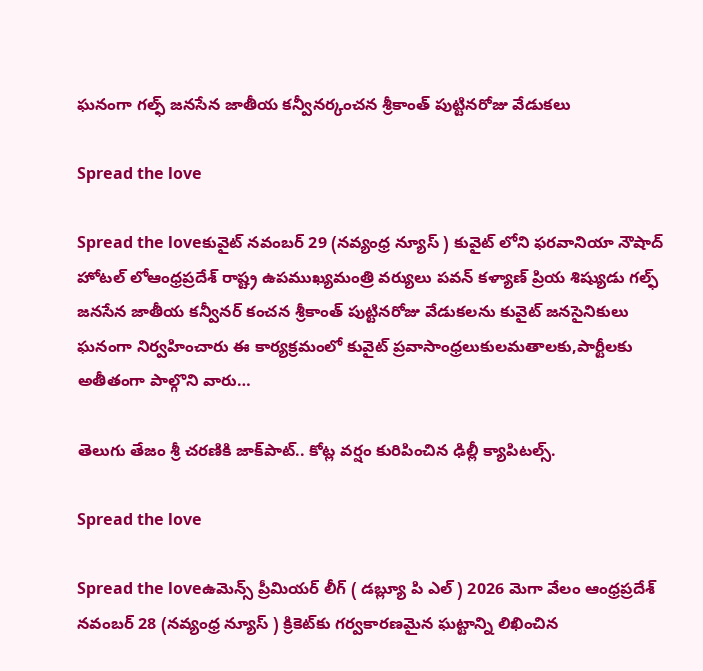ఘనంగా గల్ఫ్ జనసేన జాతీయ కన్వీనర్కంచన శ్రీకాంత్ పుట్టినరోజు వేడుకలు

Spread the love

Spread the loveకువైట్ నవంబర్ 29 (నవ్యంధ్ర న్యూస్ ) కువైట్ లోని ఫరవానియా నౌషాద్ హోటల్ లోఆంధ్రప్రదేశ్ రాష్ట్ర ఉపముఖ్యమంత్రి వర్యులు పవన్ కళ్యాణ్ ప్రియ శిష్యుడు గల్ఫ్ జనసేన జాతీయ కన్వీనర్ కంచన శ్రీకాంత్ పుట్టినరోజు వేడుకలను కువైట్ జనసైనికులు ఘనంగా నిర్వహించారు ఈ కార్యక్రమంలో కువైట్ ప్రవాసాంధ్రలుకులమతాలకు,పార్టీలకు అతీతంగా పాల్గొని వారు…

తెలుగు తేజం శ్రీ చరణికి జాక్‌పాట్.. కోట్ల వర్షం కురిపించిన ఢిల్లీ క్యాపిటల్స్‌.

Spread the love

Spread the loveఉమెన్స్ ప్రీమియర్ లీగ్ ( డబ్ల్యూ పి ఎల్ ) 2026 మెగా వేలం ఆంధ్రప్రదేశ్ నవంబర్ 28 (నవ్యంధ్ర న్యూస్ ) క్రికెట్‌కు గర్వకారణమైన ఘట్టాన్ని లిఖించిన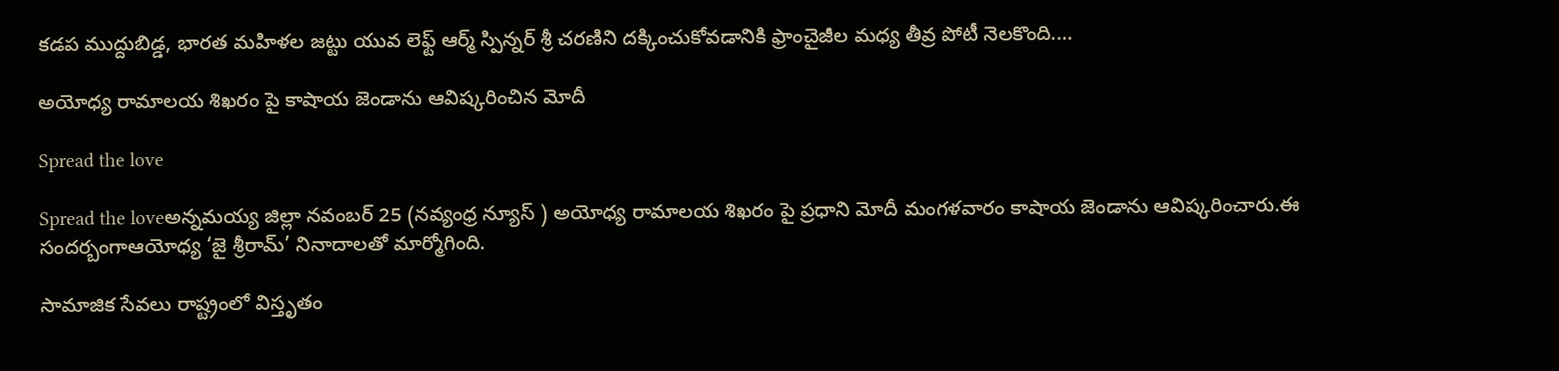కడప ముద్దుబిడ్డ, భారత మహిళల జట్టు యువ లెఫ్ట్ ఆర్మ్ స్పిన్నర్ శ్రీ చరణిని దక్కించుకోవడానికి ఫ్రాంచైజీల మధ్య తీవ్ర పోటీ నెలకొంది.…

అయోధ్య రామాలయ శిఖరం పై కాషాయ జెండాను ఆవిష్కరించిన మోదీ

Spread the love

Spread the loveఅన్నమయ్య జిల్లా నవంబర్ 25 (నవ్యంధ్ర న్యూస్ ) అయోధ్య రామాలయ శిఖరం పై ప్రధాని మోదీ మంగళవారం కాషాయ జెండాను ఆవిష్కరించారు.ఈ సందర్బంగాఆయోధ్య ‘జై శ్రీరామ్’ నినాదాలతో మార్మోగింది.

సామాజిక సేవలు రాష్ట్రంలో విస్తృతం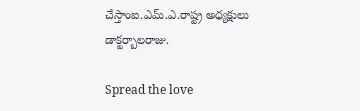చేస్తాంఐ.ఎమ్.ఎ.రాష్ట్ర అధ్యక్షులు డాక్టర్బాలరాజు.

Spread the love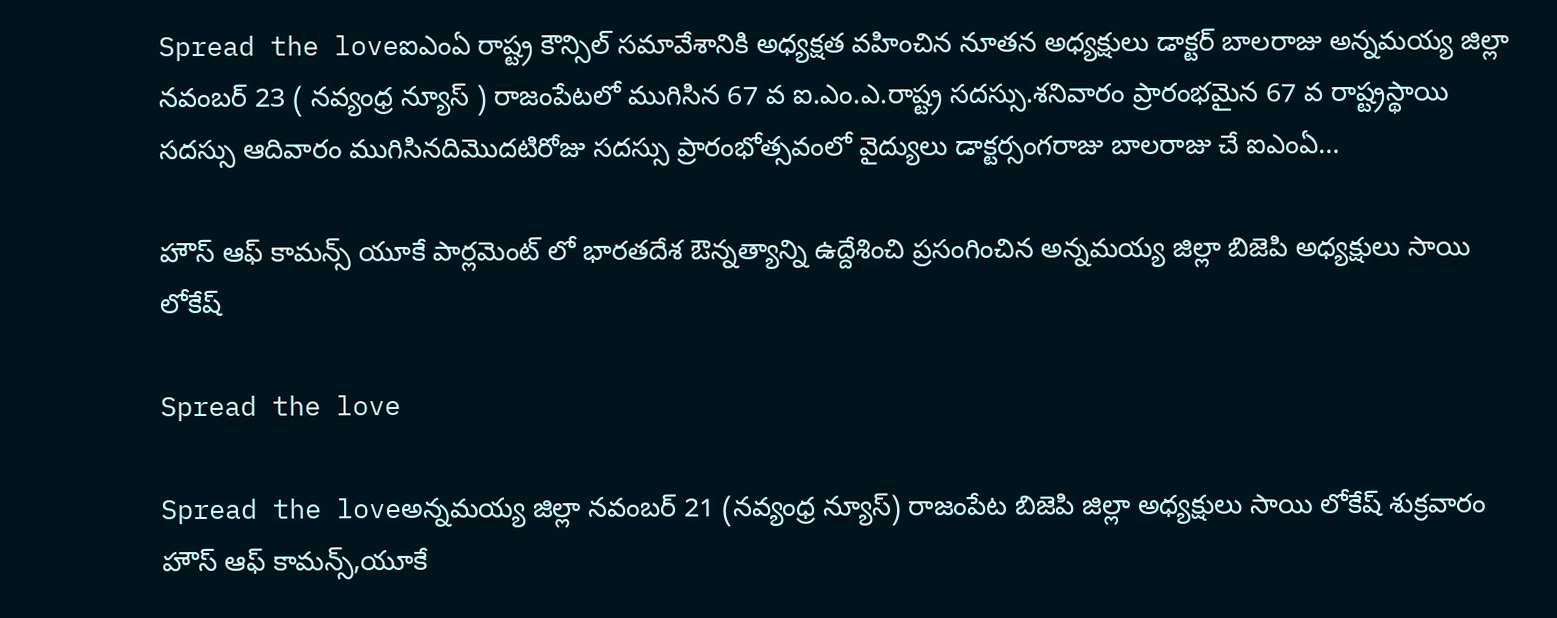Spread the loveఐఎంఏ రాష్ట్ర కౌన్సిల్ సమావేశానికి అధ్యక్షత వహించిన నూతన అధ్యక్షులు డాక్టర్ బాలరాజు అన్నమయ్య జిల్లా నవంబర్ 23 ( నవ్యంధ్ర న్యూస్ ) రాజంపేటలో ముగిసిన 67 వ ఐ.ఎం.ఎ.రాష్ట్ర సదస్సు.శనివారం ప్రారంభమైన 67 వ రాష్ట్రస్థాయి సదస్సు ఆదివారం ముగిసినదిమొదటిరోజు సదస్సు ప్రారంభోత్సవంలో వైద్యులు డాక్టర్సంగరాజు బాలరాజు చే ఐఎంఏ…

హౌస్ ఆఫ్ కామన్స్ యూకే పార్లమెంట్ లో భారతదేశ ఔన్నత్యాన్ని ఉద్దేశించి ప్రసంగించిన అన్నమయ్య జిల్లా బిజెపి అధ్యక్షులు సాయి లోకేష్

Spread the love

Spread the loveఅన్నమయ్య జిల్లా నవంబర్ 21 (నవ్యంధ్ర న్యూస్) రాజంపేట బిజెపి జిల్లా అధ్యక్షులు సాయి లోకేష్ శుక్రవారం హౌస్ ఆఫ్ కామన్స్,యూకే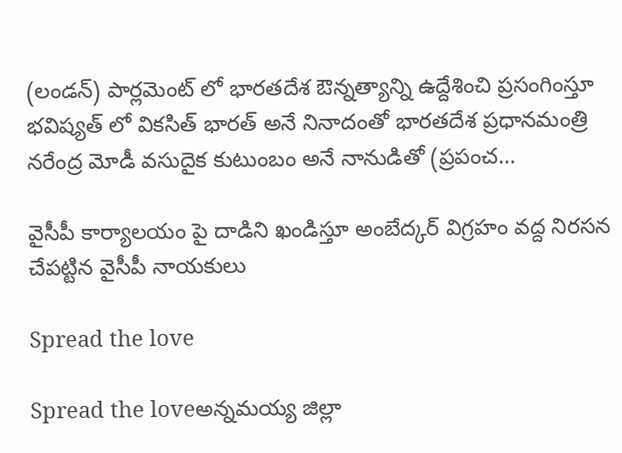(లండన్) పార్లమెంట్ లో భారతదేశ ఔన్నత్యాన్ని ఉద్దేశించి ప్రసంగింస్తూ భవిష్యత్ లో వికసిత్ భారత్ అనే నినాదంతో భారతదేశ ప్రధానమంత్రి నరేంద్ర మోడీ వసుదైక కుటుంబం అనే నానుడితో (ప్రపంచ…

వైసీపీ కార్యాలయం పై దాడిని ఖండిస్తూ అంబేద్కర్ విగ్రహం వద్ద నిరసన చేపట్టిన వైసీపీ నాయకులు

Spread the love

Spread the loveఅన్నమయ్య జిల్లా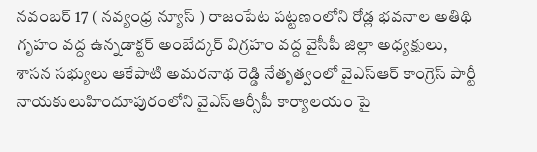నవంబర్ 17 ( నవ్యంధ్ర న్యూస్ ) రాజంపేట పట్టణంలోని రోడ్ల భవనాల అతిథి గృహం వద్ద ఉన్నడాక్టర్ అంబేద్కర్ విగ్రహం వద్ద వైసీపీ జిల్లా అధ్యక్షులు, శాసన సభ్యులు ఆకేపాటి అమరనాథ రెడ్డి నేతృత్వంలో వైఎస్ఆర్ కాంగ్రెస్ పార్టీ నాయకులుహిందూపురంలోని వైఎస్ఆర్సీపీ కార్యాలయం పై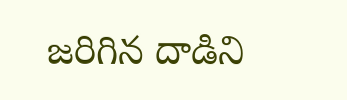జరిగిన దాడిని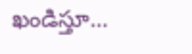ఖండిస్తూ…